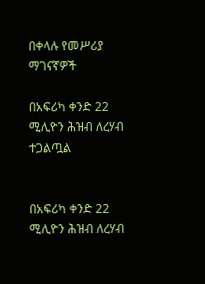በቀላሉ የመሥሪያ ማገናኛዎች

በአፍሪካ ቀንድ 22 ሚሊዮን ሕዝብ ለረሃብ ተጋልጧል


በአፍሪካ ቀንድ 22 ሚሊዮን ሕዝብ ለረሃብ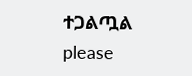ተጋልጧል
please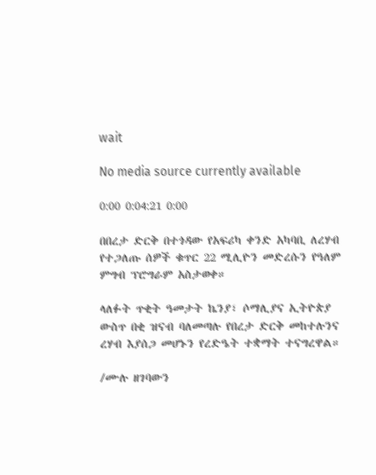wait

No media source currently available

0:00 0:04:21 0:00

በበረታ ድርቅ በተጎዳው የአፍሪካ ቀንድ አካባቢ ለረሃብ የተጋለጡ ሰዎች ቁጥር 22 ሚሊዮን መድረሱን የዓለም ምግብ ፕሮግራም አስታወቀ።

ላለፉት ጥቂት ዓመታት ኬንያ፣ ሶማሊያና ኢትዮጵያ ውስጥ በቂ ዝናብ ባለመጣሉ የበረታ ድርቅ መከተሉንና ረሃብ እያሰጋ መሆኑን የረድዔት ተቋማት ተናግረዋል።

/ሙሉ ዘገባውን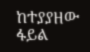ከተያያዘው ፋይል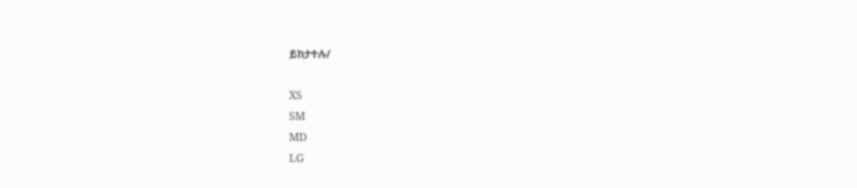ይከታተሉ/

XS
SM
MD
LG